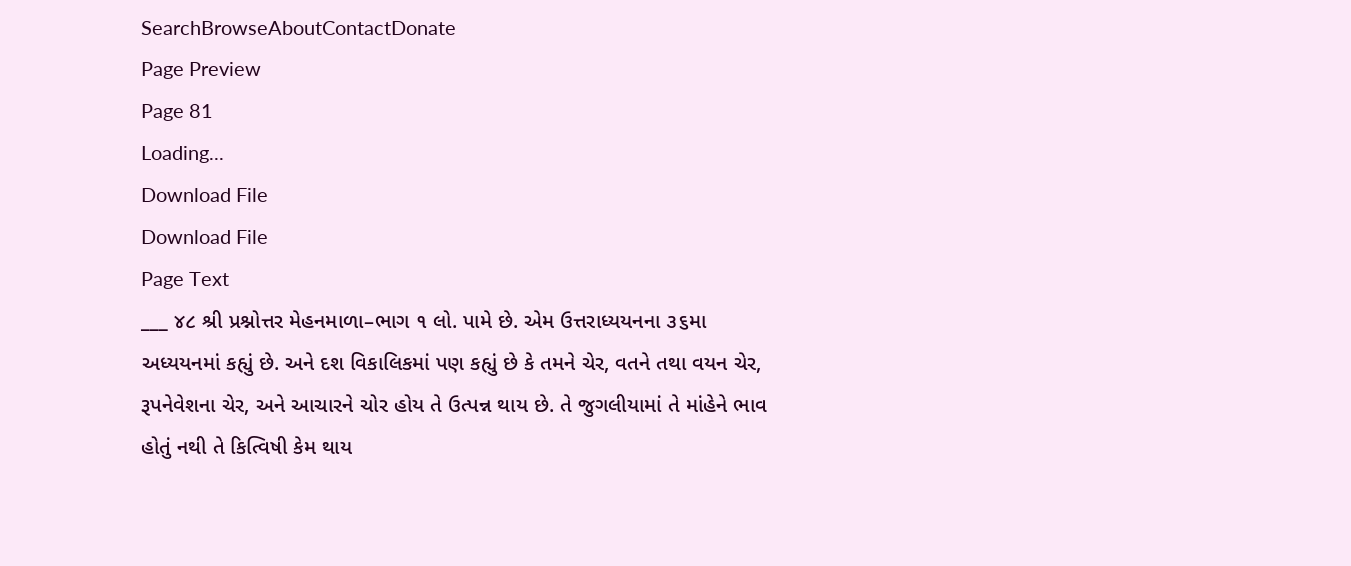SearchBrowseAboutContactDonate
Page Preview
Page 81
Loading...
Download File
Download File
Page Text
___ ૪૮ શ્રી પ્રશ્નોત્તર મેહનમાળા–ભાગ ૧ લો. પામે છે. એમ ઉત્તરાધ્યયનના ૩૬મા અધ્યયનમાં કહ્યું છે. અને દશ વિકાલિકમાં પણ કહ્યું છે કે તમને ચેર, વતને તથા વયન ચેર, રૂપનેવેશના ચેર, અને આચારને ચોર હોય તે ઉત્પન્ન થાય છે. તે જુગલીયામાં તે માંહેને ભાવ હોતું નથી તે કિત્વિષી કેમ થાય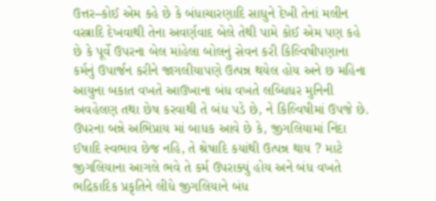ઉત્તર–કોઈ એમ કહે છે કે બંધાચારણાદિ સાધુને દેખી તેનાં મલીન વસ્ત્રાદિ દેખવાથી તેના અવર્ણવાદ બેલે તેથી પામે કોઈ એમ પણ કહે છે કે પૂર્વે ઉપરના બેલ માંહેલા બોલનું સેવન કરી કિલ્વિષીપણાના કર્મનું ઉપાર્જન કરીને જાગલીયાપણે ઉત્પન્ન થયેલ હોય અને છ મહિના આયુના બકાત વખતે આઉખાના બંધ વખતે લબ્ધિધર મુનિની અવહેલણ તથા છેષ કરવાથી તે બંધ પડે છે, ને કિલ્વિષીમાં ઉપજે છે. ઉપરના બન્ને અભિપ્રાય માં બાધક આવે છે કે, જીગલિયામાં નિંદા ઈષાદિ સ્વભાવ છેજ નહિ, તે શ્રેષાદિ કયાંથી ઉત્પન્ન થાય ? માટે જીગલિયાના આગલે ભવે તે કર્મ ઉપરાક્યું હોય અને બંધ વખતે ભદ્રિકાદિક પ્રકૃતિને લીધે જીગલિયાને બંધ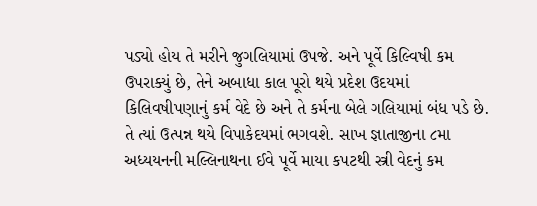પડ્યો હોય તે મરીને જુગલિયામાં ઉપજે. અને પૂર્વે કિલ્વિષી કમ ઉપરાક્યું છે, તેને અબાધા કાલ પૂરો થયે પ્રદેશ ઉદયમાં કિલિવષીપણાનું કર્મ વેદે છે અને તે કર્મના બેલે ગલિયામાં બંધ પડે છે. તે ત્યાં ઉત્પન્ન થયે વિપાકેદયમાં ભગવશે. સાખ જ્ઞાતાજીના ૮મા અધ્યયનની મલ્લિનાથના ઈવે પૂર્વે માયા કપટથી સ્ત્રી વેદનું કમ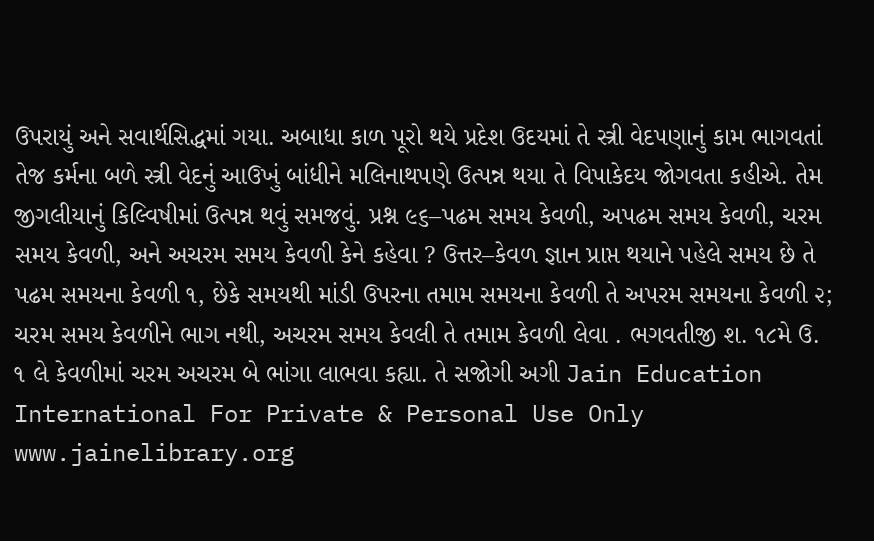ઉપરાયું અને સવાર્થસિદ્ધમાં ગયા. અબાધા કાળ પૂરો થયે પ્રદેશ ઉદયમાં તે સ્ત્રી વેદપણાનું કામ ભાગવતાં તેજ કર્મના બળે સ્ત્રી વેદનું આઉખું બાંધીને મલિનાથપણે ઉત્પન્ન થયા તે વિપાકેદય જોગવતા કહીએ. તેમ જીગલીયાનું કિલ્વિષીમાં ઉત્પન્ન થવું સમજવું. પ્રશ્ન ૯૬–પઢમ સમય કેવળી, અપઢમ સમય કેવળી, ચરમ સમય કેવળી, અને અચરમ સમય કેવળી કેને કહેવા ? ઉત્તર–કેવળ જ્ઞાન પ્રાપ્ત થયાને પહેલે સમય છે તે પઢમ સમયના કેવળી ૧, છેકે સમયથી માંડી ઉપરના તમામ સમયના કેવળી તે અપરમ સમયના કેવળી ૨; ચરમ સમય કેવળીને ભાગ નથી, અચરમ સમય કેવલી તે તમામ કેવળી લેવા . ભગવતીજી શ. ૧૮મે ઉ. ૧ લે કેવળીમાં ચરમ અચરમ બે ભાંગા લાભવા કહ્યા. તે સજોગી અગી Jain Education International For Private & Personal Use Only www.jainelibrary.org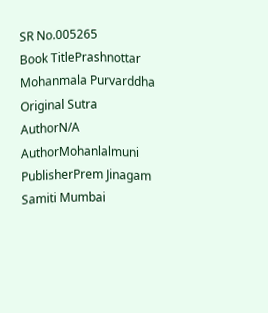SR No.005265
Book TitlePrashnottar Mohanmala Purvarddha
Original Sutra AuthorN/A
AuthorMohanlalmuni
PublisherPrem Jinagam Samiti Mumbai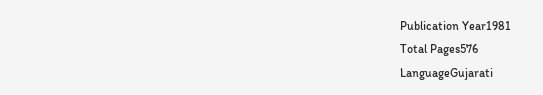Publication Year1981
Total Pages576
LanguageGujarati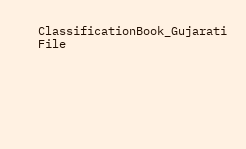ClassificationBook_Gujarati
File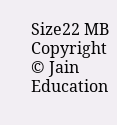Size22 MB
Copyright © Jain Education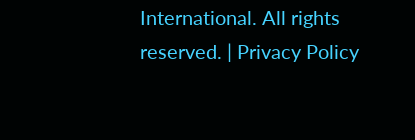International. All rights reserved. | Privacy Policy